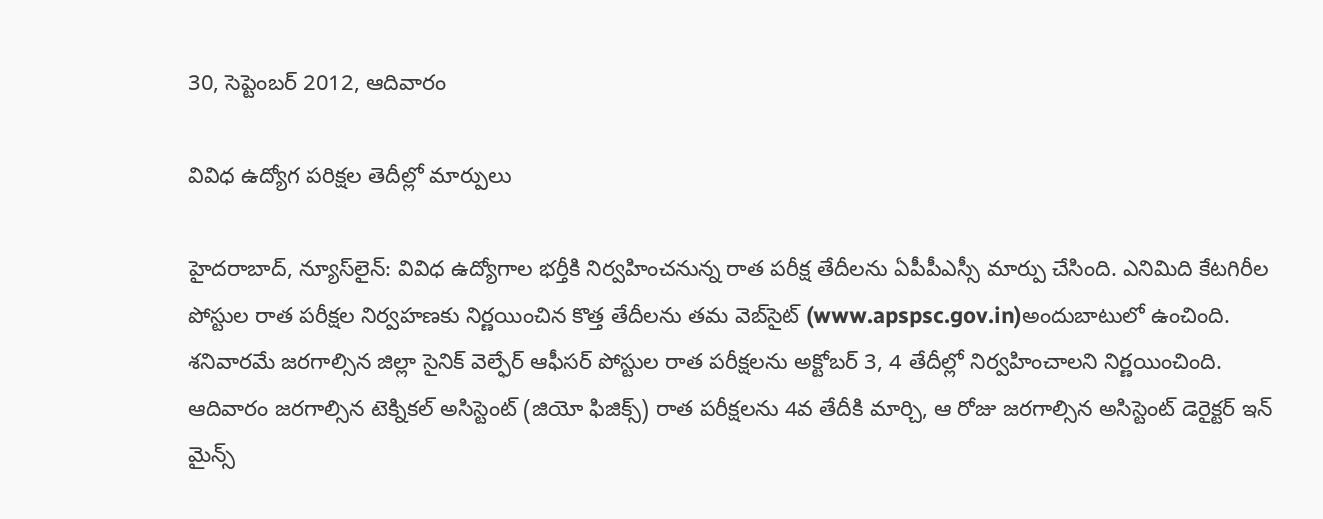30, సెప్టెంబర్ 2012, ఆదివారం

వివిధ ఉద్యోగ పరిక్షల తెదీల్లో మార్పులు

హైదరాబాద్, న్యూస్‌లైన్: వివిధ ఉద్యోగాల భర్తీకి నిర్వహించనున్న రాత పరీక్ష తేదీలను ఏపీపీఎస్సీ మార్పు చేసింది. ఎనిమిది కేటగిరీల పోస్టుల రాత పరీక్షల నిర్వహణకు నిర్ణయించిన కొత్త తేదీలను తమ వెబ్‌సైట్ (www.apspsc.gov.in)అందుబాటులో ఉంచింది. శనివారమే జరగాల్సిన జిల్లా సైనిక్ వెల్ఫేర్ ఆఫీసర్ పోస్టుల రాత పరీక్షలను అక్టోబర్ 3, 4 తేదీల్లో నిర్వహించాలని నిర్ణయించింది. ఆదివారం జరగాల్సిన టెక్నికల్ అసిస్టెంట్ (జియో ఫిజిక్స్) రాత పరీక్షలను 4వ తేదీకి మార్చి, ఆ రోజు జరగాల్సిన అసిస్టెంట్ డెరైక్టర్ ఇన్ మైన్స్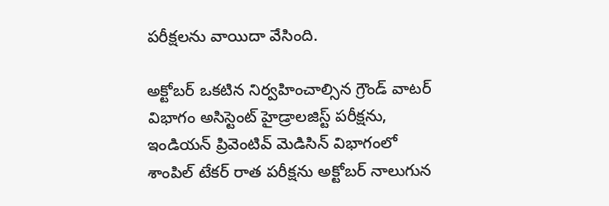పరీక్షలను వాయిదా వేసింది.

అక్టోబర్ ఒకటిన నిర్వహించాల్సిన గ్రౌండ్ వాటర్ విభాగం అసిస్టెంట్ హైడ్రాలజిస్ట్ పరీక్షను, ఇండియన్ ప్రివెంటివ్ మెడిసిన్ విభాగంలో శాంపిల్ టేకర్ రాత పరీక్షను అక్టోబర్ నాలుగున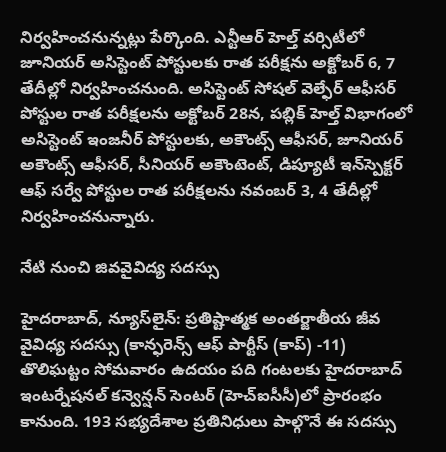నిర్వహించనున్నట్లు పేర్కొంది. ఎన్టీఆర్ హెల్త్ వర్సిటీలో జూనియర్ అసిస్టెంట్ పోస్టులకు రాత పరీక్షను అక్టోబర్ 6, 7 తేదీల్లో నిర్వహించనుంది. అసిస్టెంట్ సోషల్ వెల్ఫేర్ ఆఫీసర్ పోస్టుల రాత పరీక్షలను అక్టోబర్ 28న, పబ్లిక్ హెల్త్ విభాగంలో అసిస్టెంట్ ఇంజనీర్ పోస్టులకు, అకౌంట్స్ ఆఫీసర్, జూనియర్ అకౌంట్స్ ఆఫీసర్, సీనియర్ అకౌంటెంట్, డిప్యూటీ ఇన్‌స్పెక్టర్ ఆఫ్ సర్వే పోస్టుల రాత పరీక్షలను నవంబర్ 3, 4 తేదీల్లో నిర్వహించనున్నారు.

నేటి నుంచి జివవైవిద్య సదస్సు

హైదరాబాద్, న్యూస్‌లైన్: ప్రతిష్టాత్మక అంతర్జాతీయ జీవ వైవిధ్య సదస్సు (కాన్ఫరెన్స్ ఆఫ్ పార్టీస్ (కాప్) -11) తొలిఘట్టం సోమవారం ఉదయం పది గంటలకు హైదరాబాద్ ఇంటర్నేషనల్ కన్వెన్షన్ సెంటర్ (హెచ్‌ఐసీసీ)లో ప్రారంభం కానుంది. 193 సభ్యదేశాల ప్రతినిధులు పాల్గొనే ఈ సదస్సు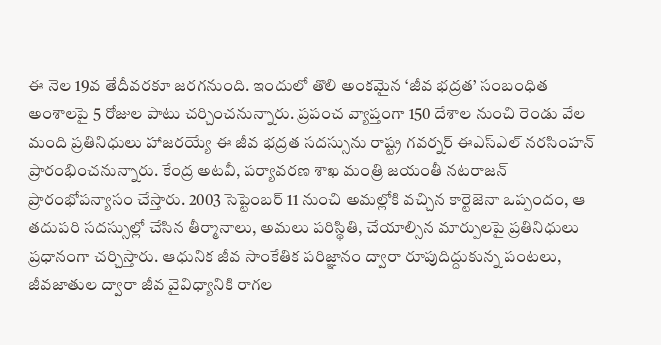ఈ నెల 19వ తేదీవరకూ జరగనుంది. ఇందులో తొలి అంకమైన ‘జీవ భద్రత’ సంబంధిత అంశాలపై 5 రోజుల పాటు చర్చించనున్నారు. ప్రపంచ వ్యాప్తంగా 150 దేశాల నుంచి రెండు వేల మంది ప్రతినిధులు హాజరయ్యే ఈ జీవ భద్రత సదస్సును రాష్ట్ర గవర్నర్ ఈఎస్‌ఎల్ నరసింహన్ ప్రారంభించనున్నారు. కేంద్ర అటవీ, పర్యావరణ శాఖ మంత్రి జయంతీ నటరాజన్ ప్రారంభోపన్యాసం చేస్తారు. 2003 సెప్టెంబర్ 11 నుంచి అమల్లోకి వచ్చిన కార్టెజెనా ఒప్పందం, ఆ తదుపరి సదస్సుల్లో చేసిన తీర్మానాలు, అమలు పరిస్థితి, చేయాల్సిన మార్పులపై ప్రతినిధులు ప్రధానంగా చర్చిస్తారు. ఆధునిక జీవ సాంకేతిక పరిజ్ఞానం ద్వారా రూపుదిద్దుకున్న పంటలు, జీవజాతుల ద్వారా జీవ వైవిధ్యానికి రాగల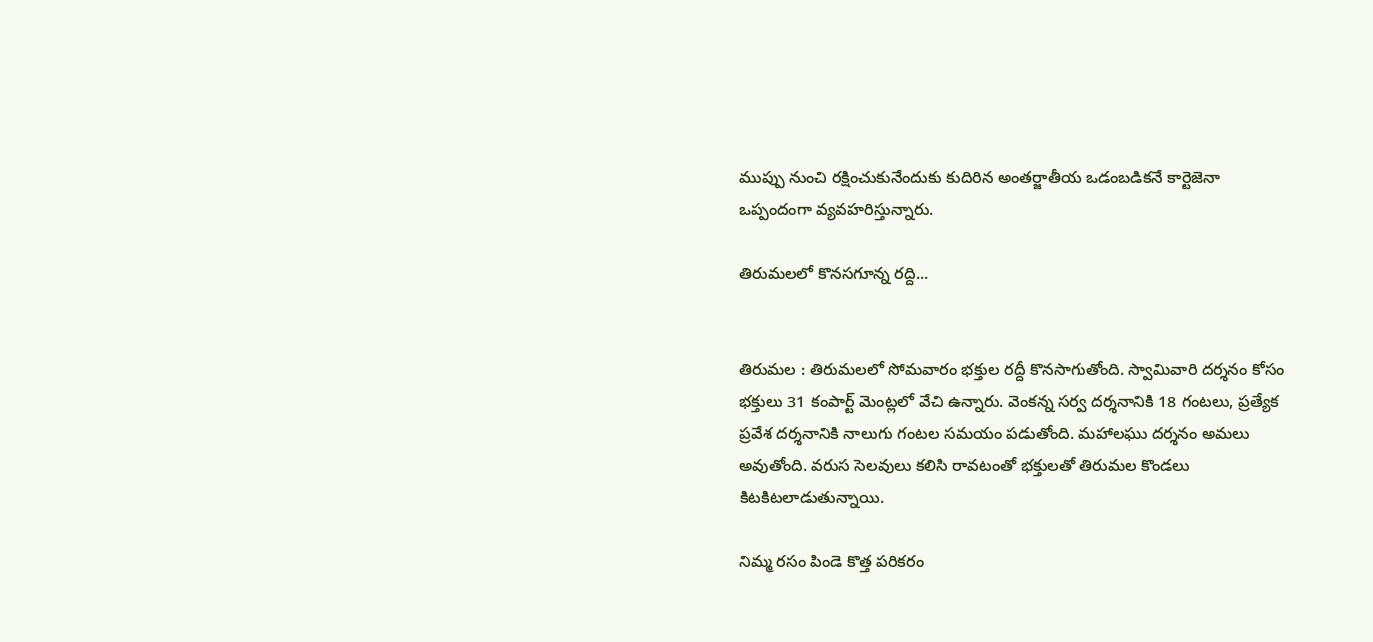ముప్పు నుంచి రక్షించుకునేందుకు కుదిరిన అంతర్జాతీయ ఒడంబడికనే కార్టెజెనా ఒప్పందంగా వ్యవహరిస్తున్నారు.

తిరుమలలో కొనసగూన్న రద్ది...


తిరుమల : తిరుమలలో సోమవారం భక్తుల రద్దీ కొనసాగుతోంది. స్వామివారి దర్శనం కోసం భక్తులు 31 కంపార్ట్ మెంట్లలో వేచి ఉన్నారు. వెంకన్న సర్వ దర్శనానికి 18 గంటలు, ప్రత్యేక ప్రవేశ దర్శనానికి నాలుగు గంటల సమయం పడుతోంది. మహాలఘు దర్శనం అమలు అవుతోంది. వరుస సెలవులు కలిసి రావటంతో భక్తులతో తిరుమల కొండలు కిటకిటలాడుతున్నాయి.

నిమ్మ రసం పిండె కొత్త పరికరం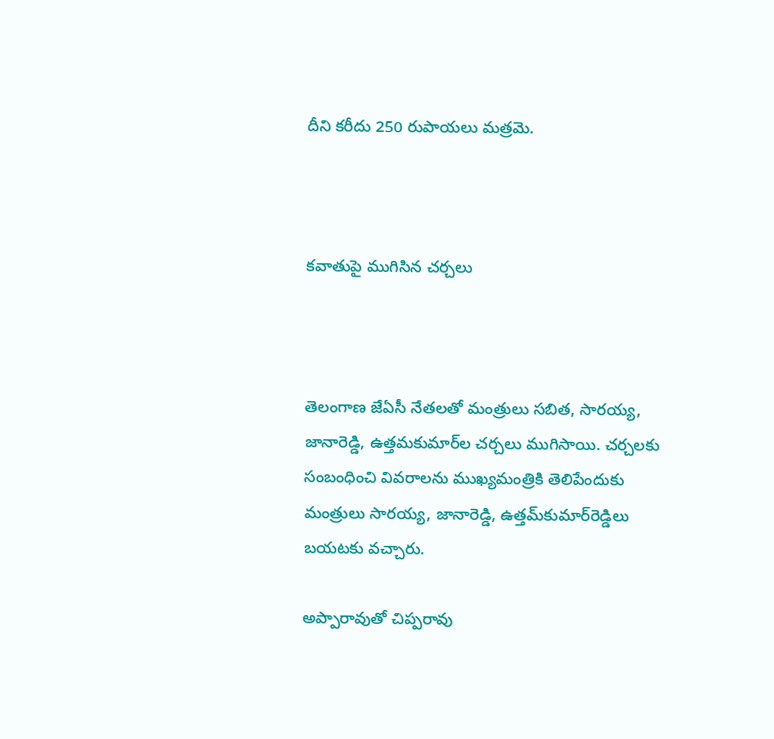దీని కరీదు 250 రుపాయలు మత్రమె.



కవాతుపై ముగిసిన చర్చలు



తెలంగాణ జేఏసీ నేతలతో మంత్రులు సబిత, సారయ్య, జానారెడ్డి, ఉత్తమకుమార్‌ల చర్చలు ముగిసాయి. చర్చలకు సంబంధించి వివరాలను ముఖ్యమంత్రికి తెలిపేందుకు మంత్రులు సారయ్య, జానారెడ్డి, ఉత్తమ్‌కుమార్‌రెడ్డిలు బయటకు వచ్చారు.

అప్పారావుతో చిప్పరావు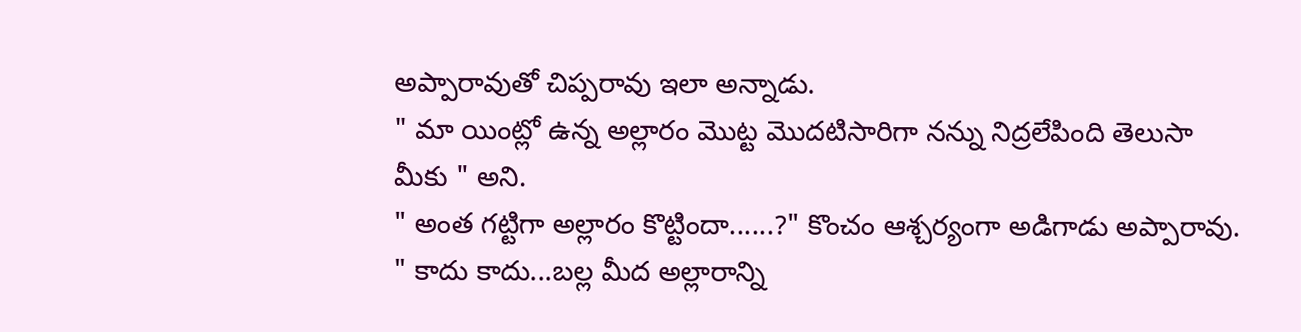అప్పారావుతో చిప్పరావు ఇలా అన్నాడు.
" మా యింట్లో ఉన్న అల్లారం మొట్ట మొదటిసారిగా నన్ను నిద్రలేపింది తెలుసా
మీకు " అని.
" అంత గట్టిగా అల్లారం కొట్టిందా......?" కొంచం ఆశ్చర్యంగా అడిగాడు అప్పారావు.
" కాదు కాదు...బల్ల మీద అల్లారాన్ని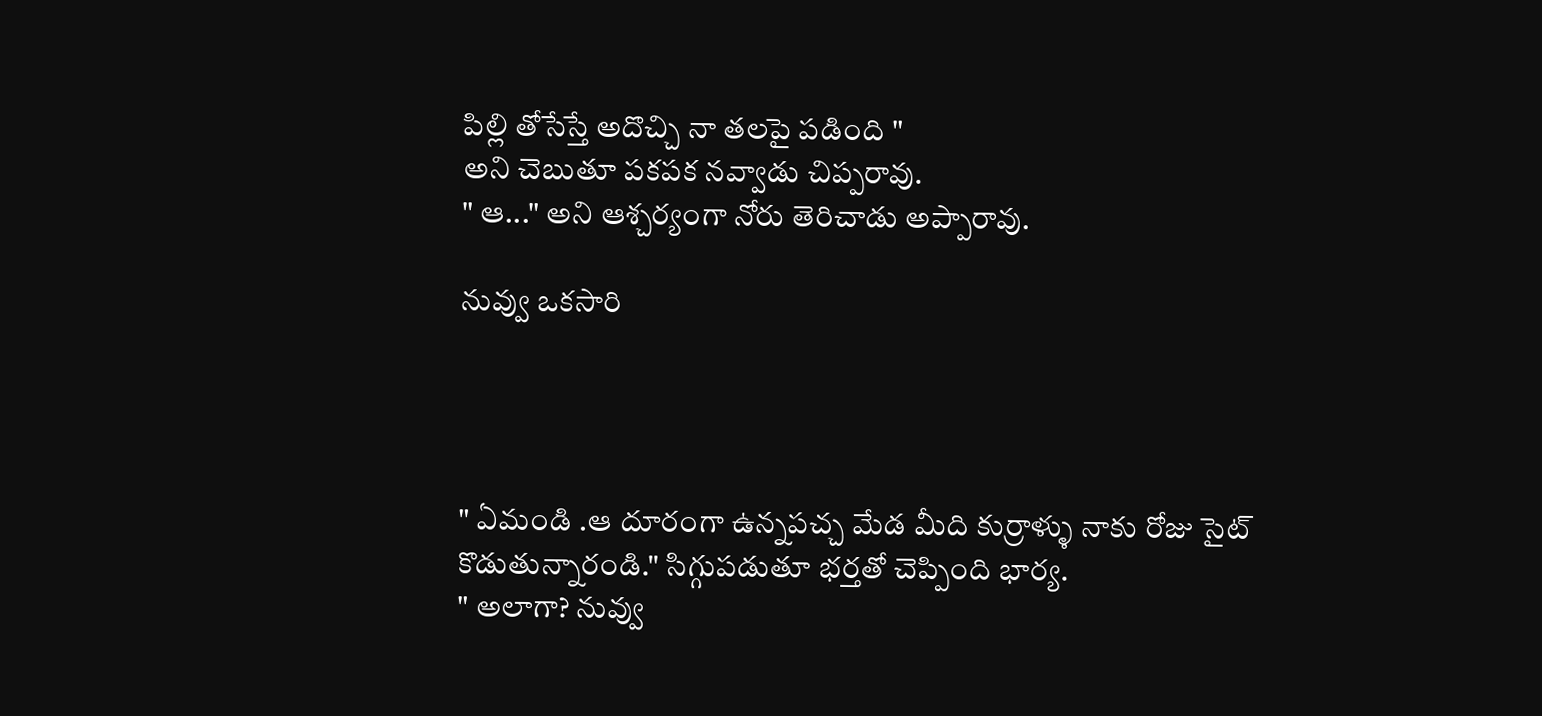పిల్లి తోసేస్తే అదొచ్చి నా తలపై పడింది "
అని చెబుతూ పకపక నవ్వాడు చిప్పరావు.
" ఆ..." అని ఆశ్చర్యంగా నోరు తెరిచాడు అప్పారావు.

నువ్వు ఒకసారి




" ఏమండి .ఆ దూరంగా ఉన్నపచ్చ మేడ మీది కుర్రాళ్ళు నాకు రోజు సైట్
కొడుతున్నారండి." సిగ్గుపడుతూ భర్తతో చెప్పింది భార్య.
" అలాగా? నువ్వు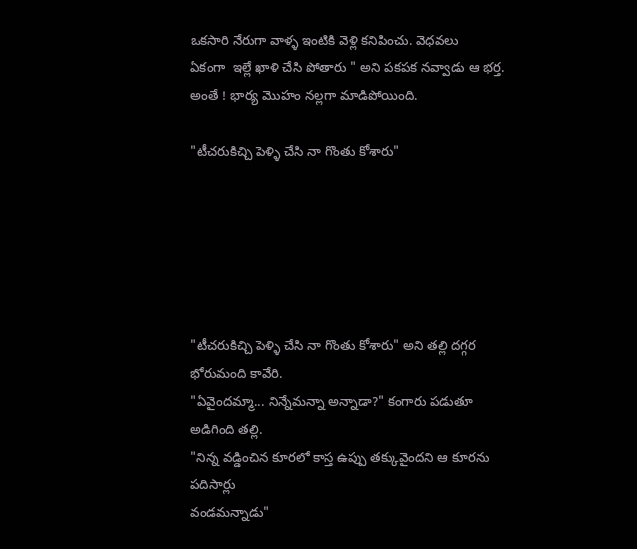ఒకసారి నేరుగా వాళ్ళ ఇంటికి వెళ్లి కనిపించు. వెధవలు
ఏకంగా  ఇల్లే ఖాళి చేసి పోతారు " అని పకపక నవ్వాడు ఆ భర్త.
అంతే ! భార్య మొహం నల్లగా మాడిపోయింది.

"టీచరుకిచ్చి పెళ్ళి చేసి నా గొంతు కోశారు"






"టీచరుకిచ్చి పెళ్ళి చేసి నా గొంతు కోశారు" అని తల్లి దగ్గర భోరుమంది కావేరి.
"ఏవైందమ్మా... నిన్నేమన్నా అన్నాడా?" కంగారు పడుతూ అడిగింది తల్లి.
"నిన్న వడ్డించిన కూరలో కాస్త ఉప్పు తక్కువైందని ఆ కూరను పదిసార్లు
వండమన్నాడు"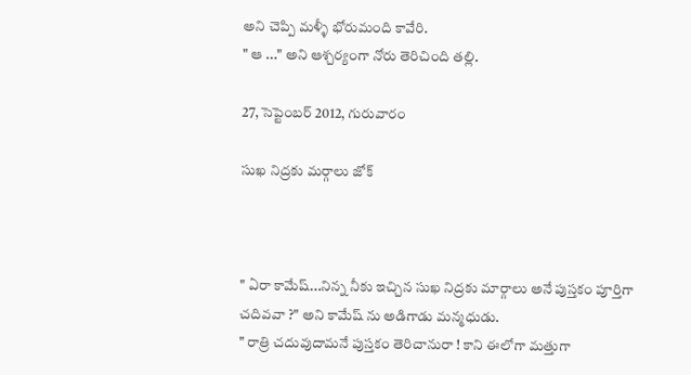అని చెప్పి మళ్ళీ భోరుమంది కావేరి.
" ఆ ..." అని ఆశ్చర్యంగా నోరు తెరిచింది తల్లి.

27, సెప్టెంబర్ 2012, గురువారం

సుఖ నిద్రకు మర్గాలు జోక్



" ఏరా కామేష్...నిన్న నీకు ఇచ్చిన సుఖ నిద్రకు మార్గాలు అనే పుస్తకం పూర్తిగా
చదివవా ?" అని కామేష్ ను అడిగాడు మన్మధుడు.
" రాత్రి చదువుదామనే పుస్తకం తెరిచానురా ! కాని ఈలోగా మత్తుగా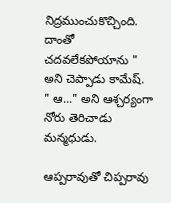నిద్రముంచుకొచ్చింది. దాంతో చదవలేకపోయాను " అని చెప్పాడు కామేష్.
" ఆ..." అని ఆశ్చర్యంగా నోరు తెరిచాడు మన్మధుడు.

ఆప్పరావుతో చిప్పరావు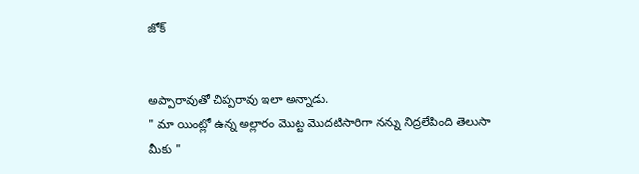జోక్


అప్పారావుతో చిప్పరావు ఇలా అన్నాడు.
" మా యింట్లో ఉన్న అల్లారం మొట్ట మొదటిసారిగా నన్ను నిద్రలేపింది తెలుసా
మీకు "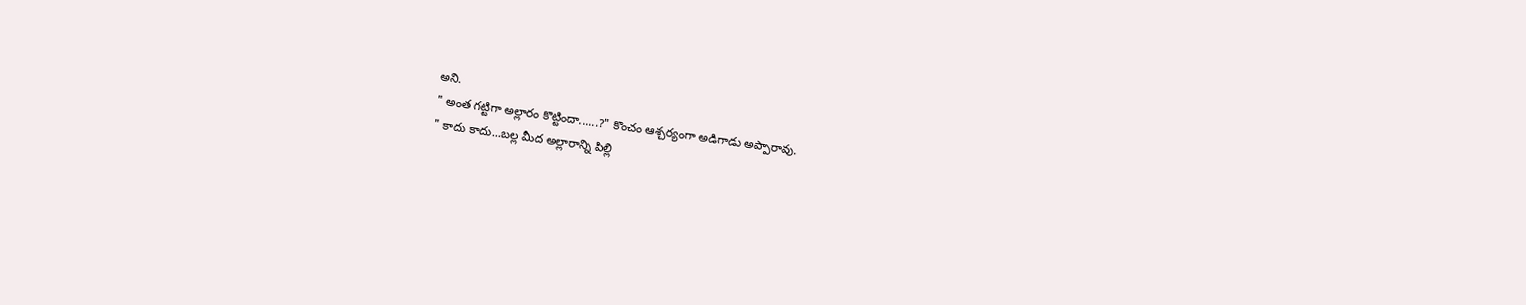అని.
" అంత గట్టిగా అల్లారం కొట్టిందా......?" కొంచం ఆశ్చర్యంగా అడిగాడు అప్పారావు.
" కాదు కాదు...బల్ల మీద అల్లారాన్ని పిల్లి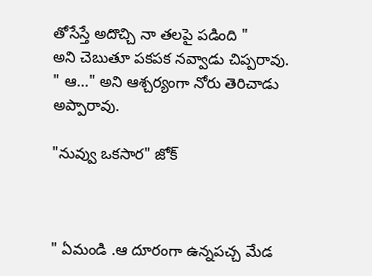తోసేస్తే అదొచ్చి నా తలపై పడింది "
అని చెబుతూ పకపక నవ్వాడు చిప్పరావు.
" ఆ..." అని ఆశ్చర్యంగా నోరు తెరిచాడు అప్పారావు.

"నువ్వు ఒకసార" జోక్



" ఏమండి .ఆ దూరంగా ఉన్నపచ్చ మేడ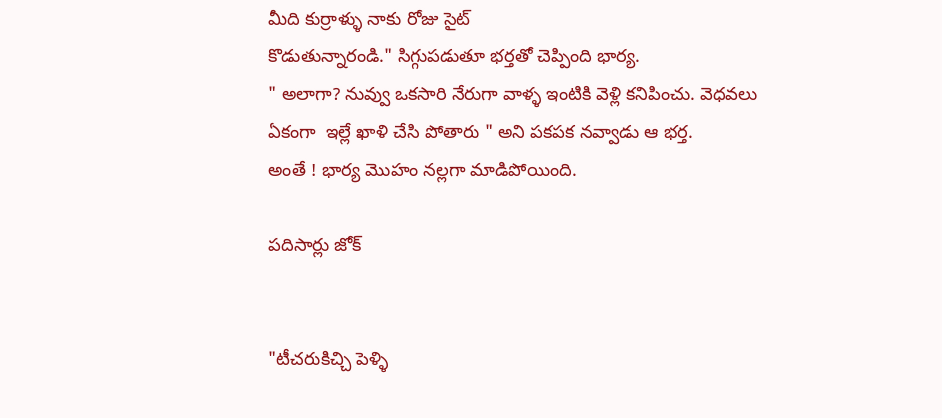మీది కుర్రాళ్ళు నాకు రోజు సైట్
కొడుతున్నారండి." సిగ్గుపడుతూ భర్తతో చెప్పింది భార్య.
" అలాగా? నువ్వు ఒకసారి నేరుగా వాళ్ళ ఇంటికి వెళ్లి కనిపించు. వెధవలు
ఏకంగా  ఇల్లే ఖాళి చేసి పోతారు " అని పకపక నవ్వాడు ఆ భర్త.
అంతే ! భార్య మొహం నల్లగా మాడిపోయింది.

పదిసార్లు జోక్


"టీచరుకిచ్చి పెళ్ళి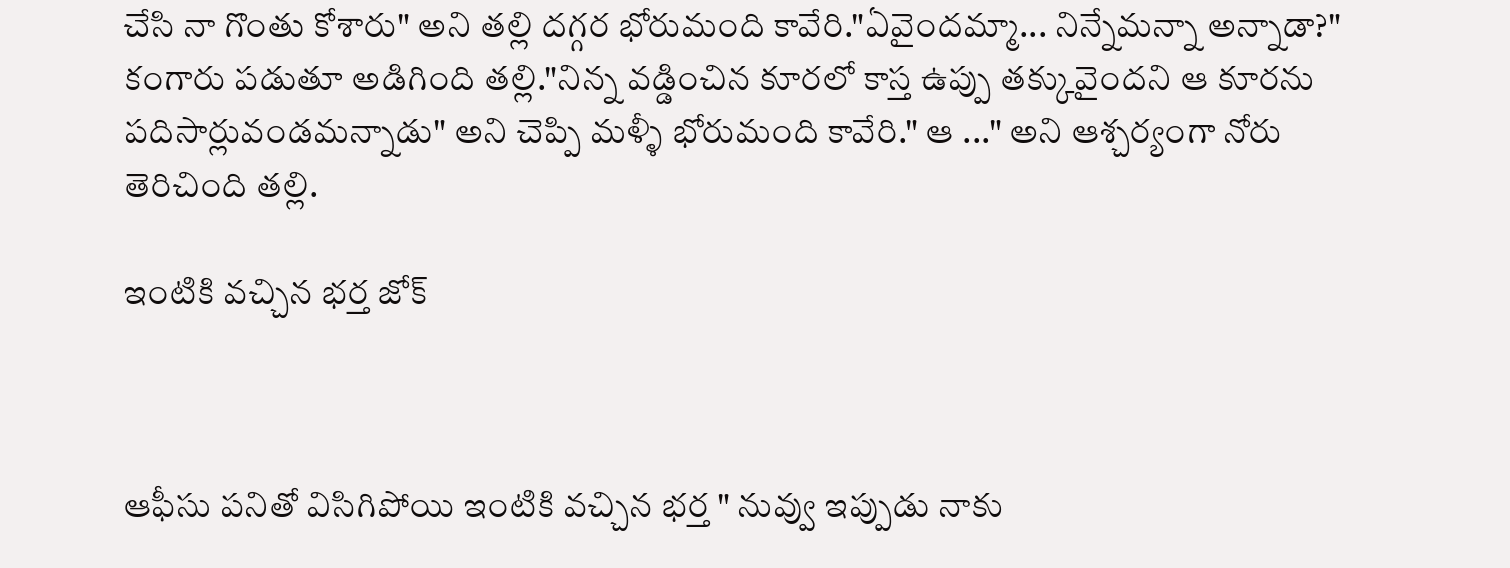చేసి నా గొంతు కోశారు" అని తల్లి దగ్గర భోరుమంది కావేరి."ఏవైందమ్మా... నిన్నేమన్నా అన్నాడా?" కంగారు పడుతూ అడిగింది తల్లి."నిన్న వడ్డించిన కూరలో కాస్త ఉప్పు తక్కువైందని ఆ కూరను పదిసార్లువండమన్నాడు" అని చెప్పి మళ్ళీ భోరుమంది కావేరి." ఆ ..." అని ఆశ్చర్యంగా నోరు తెరిచింది తల్లి.

ఇంటికి వచ్చిన భర్త జోక్



ఆఫీసు పనితో విసిగిపోయి ఇంటికి వచ్చిన భర్త " నువ్వు ఇప్పుడు నాకు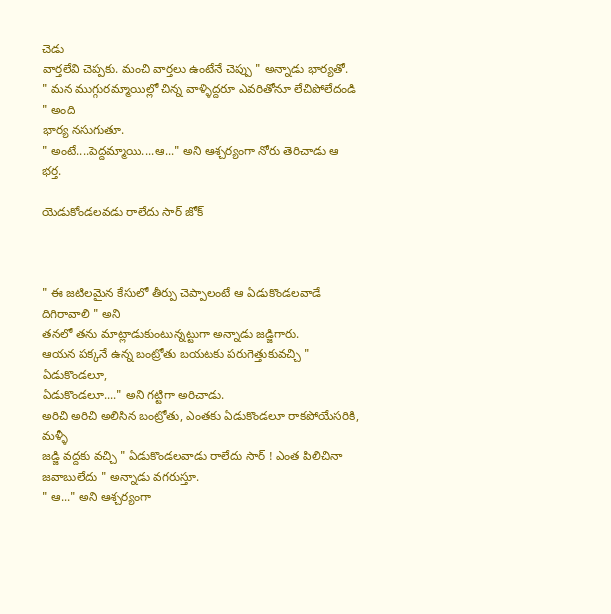చెడు
వార్తలేవి చెప్పకు. మంచి వార్తలు ఉంటేనే చెప్పు " అన్నాడు భార్యతో.
" మన ముగ్గురమ్మాయిల్లో చిన్న వాళ్ళిద్దరూ ఎవరితోనూ లేచిపోలేదండి " అంది
భార్య నసుగుతూ.
" అంటే....పెద్దమ్మాయి....ఆ..." అని ఆశ్చర్యంగా నోరు తెరిచాడు ఆ భర్త.

యెడుకోండలవడు రాలేదు సార్ జోక్



" ఈ జటిలమైన కేసులో తీర్పు చెప్పాలంటే ఆ ఏడుకొండలవాడే దిగిరావాలి " అని
తనలో తను మాట్లాడుకుంటున్నట్టుగా అన్నాడు జడ్జిగారు.
ఆయన పక్కనే ఉన్న బంట్రోతు బయటకు పరుగెత్తుకువచ్చి " ఏడుకొండలూ,
ఏడుకొండలూ...." అని గట్టిగా అరిచాడు.
అరిచి అరిచి అలిసిన బంట్రోతు, ఎంతకు ఏడుకొండలూ రాకపోయేసరికి, మళ్ళీ
జడ్జి వద్దకు వచ్చి " ఏడుకొండలవాడు రాలేదు సార్ ! ఎంత పిలిచినా
జవాబులేదు " అన్నాడు వగరుస్తూ.
" ఆ..." అని ఆశ్చర్యంగా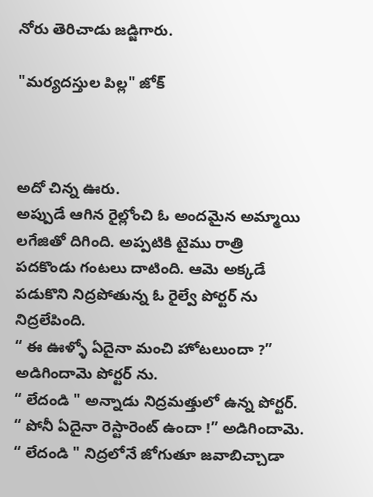నోరు తెరిచాడు జడ్జిగారు.

"మర్యదస్తుల పిల్ల" జోక్



అదో చిన్న ఊరు.
అప్పుడే ఆగిన రైల్లోంచి ఓ అందమైన అమ్మాయి లగేజితో దిగింది. అప్పటికి టైము రాత్రి
పదకొండు గంటలు దాటింది. ఆమె అక్కడే పడుకొని నిద్రపోతున్న ఓ రైల్వే పోర్టర్ ను
నిద్రలేపింది.
“ ఈ ఊళ్ళో ఏదైనా మంచి హోటలుందా ?” అడిగిందామె పోర్టర్ ను.
“ లేదండి " అన్నాడు నిద్రమత్తులో ఉన్న పోర్టర్.
“ పోనీ ఏదైనా రెస్టారెంట్ ఉందా !” అడిగిందామె.
“ లేదండి " నిద్రలోనే జోగుతూ జవాబిచ్చాడా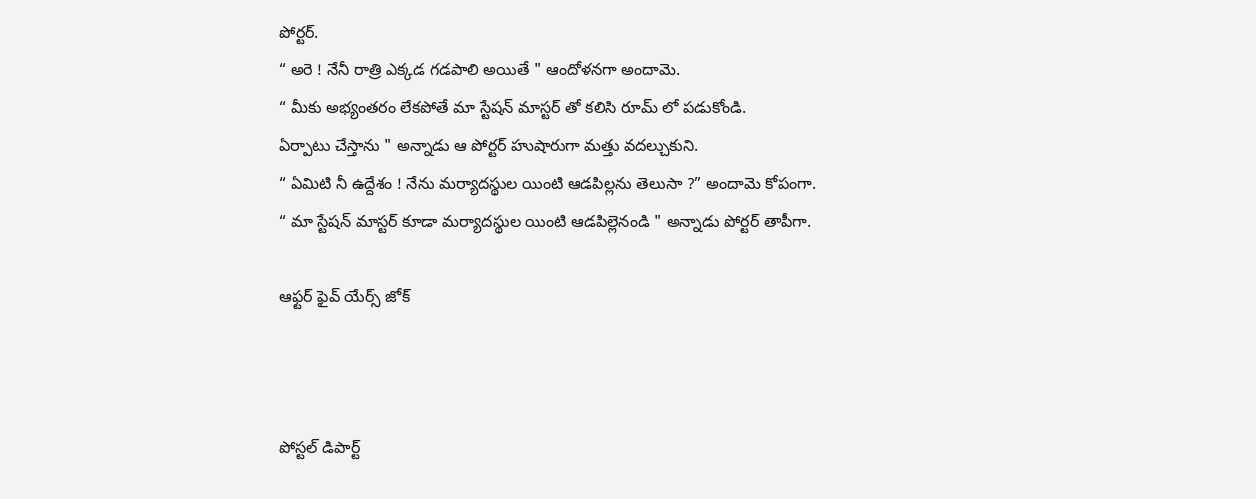పోర్టర్.
“ అరె ! నేనీ రాత్రి ఎక్కడ గడపాలి అయితే " ఆందోళనగా అందామె.
“ మీకు అభ్యంతరం లేకపోతే మా స్టేషన్ మాస్టర్ తో కలిసి రూమ్ లో పడుకోండి.
ఏర్పాటు చేస్తాను " అన్నాడు ఆ పోర్టర్ హుషారుగా మత్తు వదల్చుకుని.
“ ఏమిటి నీ ఉద్దేశం ! నేను మర్యాదస్థుల యింటి ఆడపిల్లను తెలుసా ?” అందామె కోపంగా.
“ మా స్టేషన్ మాస్టర్ కూడా మర్యాదస్థుల యింటి ఆడపిల్లెనండి " అన్నాడు పోర్టర్ తాపీగా.

ఆఫ్టర్ ఫైవ్ యేర్స్ జోక్



పోస్టల్ డిపార్ట్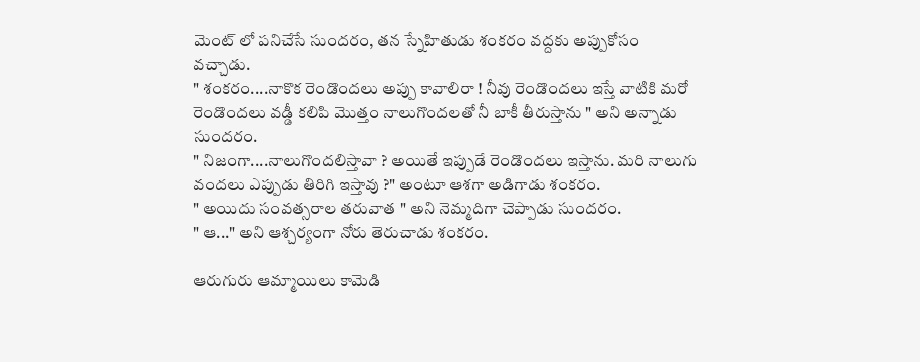మెంట్ లో పనిచేసే సుందరం, తన స్నేహితుడు శంకరం వద్దకు అప్పుకోసం
వచ్చాడు.
" శంకరం....నాకొక రెండొందలు అప్పు కావాలిరా ! నీవు రెండొందలు ఇస్తే వాటికి మరో
రెండొందలు వడ్డీ కలిపి మొత్తం నాలుగొందలతో నీ బాకీ తీరుస్తాను " అని అన్నాడు
సుందరం.
" నిజంగా....నాలుగొందలిస్తావా ? అయితే ఇప్పుడే రెండొందలు ఇస్తాను. మరి నాలుగు
వందలు ఎప్పుడు తిరిగి ఇస్తావు ?" అంటూ ఆశగా అడిగాడు శంకరం.
" అయిదు సంవత్సరాల తరువాత " అని నెమ్మదిగా చెప్పాడు సుందరం.
" ఆ..." అని ఆశ్చర్యంగా నోరు తెరుచాడు శంకరం.

ఆరుగురు ఆమ్మాయిలు కామెడి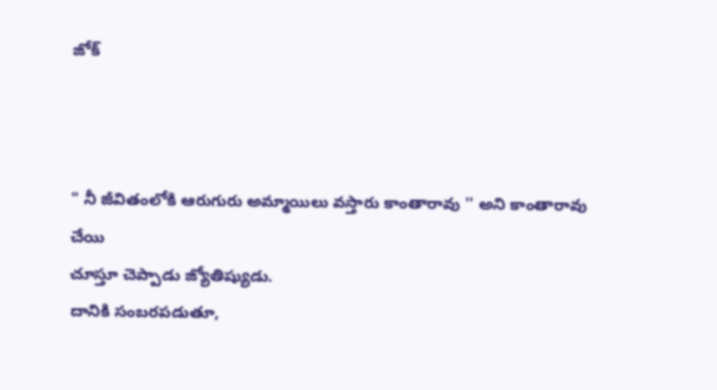జోక్



" నీ జీవితంలోకి ఆరుగురు అమ్మాయిలు వస్తారు కాంతారావు '' అని కాంతారావు చేయి
చూస్తూ చెప్పాడు జ్యోతిష్యుడు.
దానికి సంబరపడుతూ,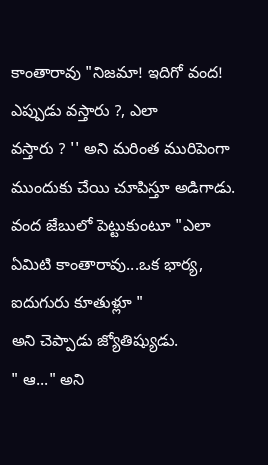కాంతారావు "నిజమా! ఇదిగో వంద! ఎప్పుడు వస్తారు ?, ఎలా
వస్తారు ? '' అని మరింత మురిపెంగా ముందుకు చేయి చూపిస్తూ అడిగాడు.
వంద జేబులో పెట్టుకుంటూ "ఎలా ఏమిటి కాంతారావు...ఒక భార్య, ఐదుగురు కూతుళ్లూ "
అని చెప్పాడు జ్యోతిష్యుడు.
" ఆ..." అని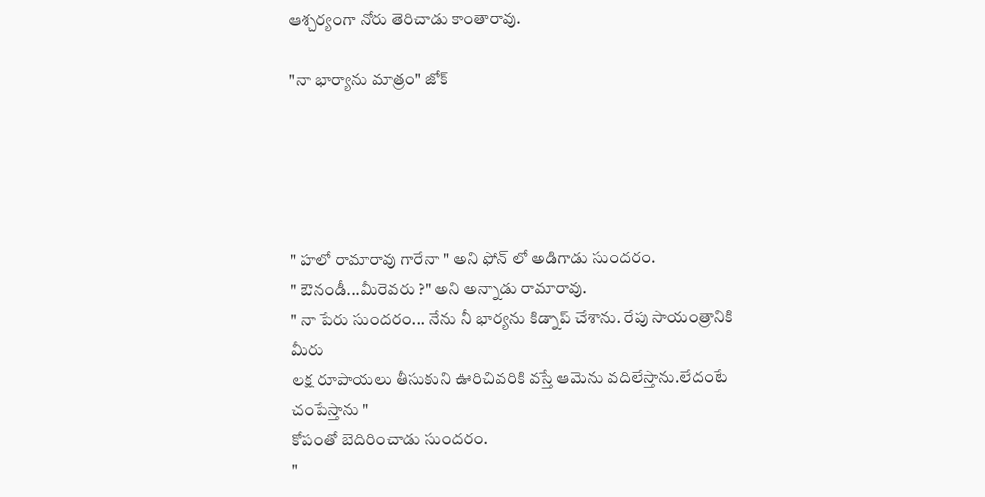ఆశ్చర్యంగా నోరు తెరిచాడు కాంతారావు.

"నా భార్యాను మాత్రం" జోక్





" హలో రామారావు గారేనా " అని ఫోన్ లో అడిగాడు సుందరం.
" ఔనండీ...మీరెవరు ?" అని అన్నాడు రామారావు.
" నా పేరు సుందరం... నేను నీ భార్యను కిడ్నాప్ చేశాను. రేపు సాయంత్రానికి మీరు
లక్ష రూపాయలు తీసుకుని ఊరిచివరికి వస్తే ఆమెను వదిలేస్తాను.లేదంటే చంపేస్తాను "
కోపంతో బెదిరించాడు సుందరం.
"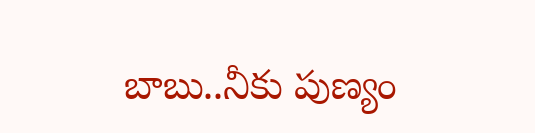బాబు..నీకు పుణ్యం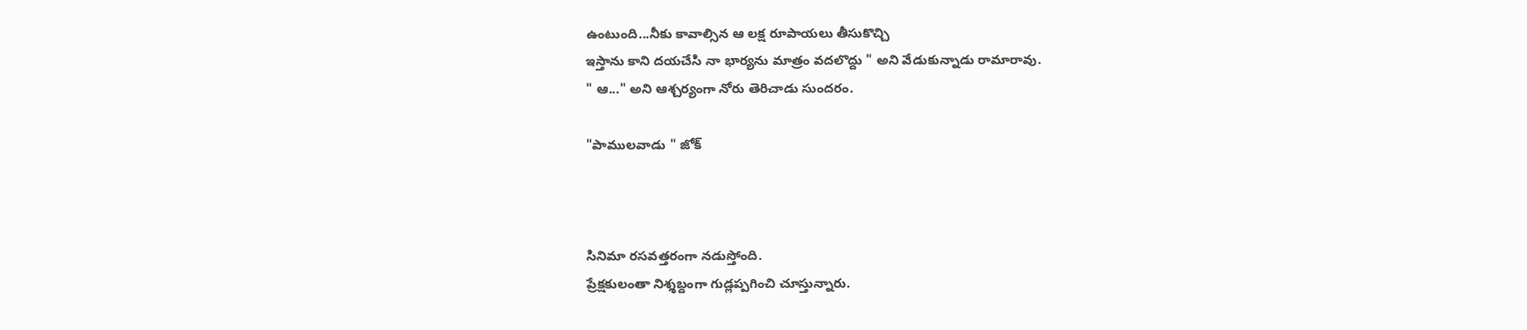ఉంటుంది...నీకు కావాల్సిన ఆ లక్ష రూపాయలు తీసుకొచ్చి
ఇస్తాను కాని దయచేసి నా భార్యను మాత్రం వదలొద్దు " అని వేడుకున్నాడు రామారావు.
" ఆ..." అని ఆశ్చర్యంగా నోరు తెరిచాడు సుందరం.

"పాములవాడు " జోక్



సినిమా రసవత్తరంగా నడుస్తోంది.
ప్రేక్షకులంతా నిశ్శబ్దంగా గుడ్లప్పగించి చూస్తున్నారు.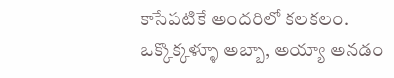కాసేపటికే అందరిలో కలకలం.
ఒక్కొక్కళ్ళూ అబ్బా, అయ్యా అనడం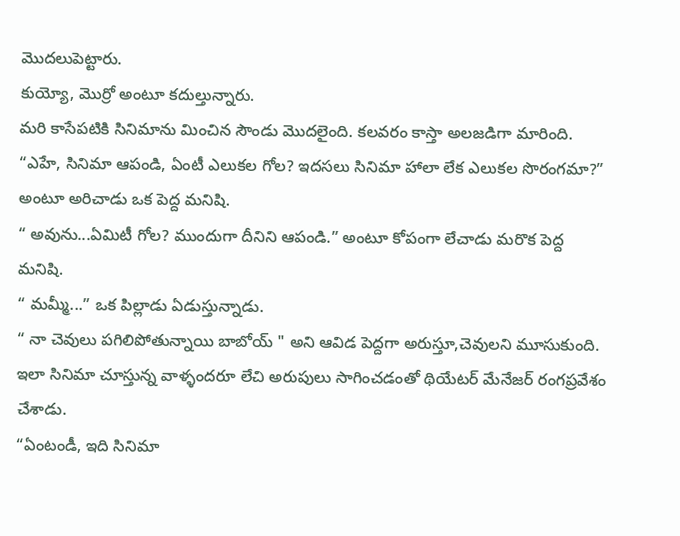మొదలుపెట్టారు.
కుయ్యో, మొర్రో అంటూ కదుల్తున్నారు.
మరి కాసేపటికి సినిమాను మించిన సౌండు మొదలైంది. కలవరం కాస్తా అలజడిగా మారింది.
“ఎహే, సినిమా ఆపండి, ఏంటీ ఎలుకల గోల? ఇదసలు సినిమా హాలా లేక ఎలుకల సొరంగమా?” అంటూ అరిచాడు ఒక పెద్ద మనిషి.
“ అవును...ఏమిటీ గోల? ముందుగా దీనిని ఆపండి.” అంటూ కోపంగా లేచాడు మరొక పెద్ద మనిషి.
“ మమ్మీ...” ఒక పిల్లాడు ఏడుస్తున్నాడు.
“ నా చెవులు పగిలిపోతున్నాయి బాబోయ్ " అని ఆవిడ పెద్దగా అరుస్తూ,చెవులని మూసుకుంది.
ఇలా సినిమా చూస్తున్న వాళ్ళందరూ లేచి అరుపులు సాగించడంతో థియేటర్ మేనేజర్ రంగప్రవేశం చేశాడు.
“ఏంటండీ, ఇది సినిమా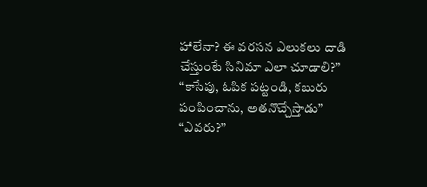హాలేనా? ఈ వరసన ఎలుకలు దాడి చేస్తుంటే సినిమా ఎలా చూడాలి?”
“కాసేపు, ఓపిక పట్టండి, కబురు పంపించాను, అతనొచ్చేస్తాడు”
“ఎవరు?”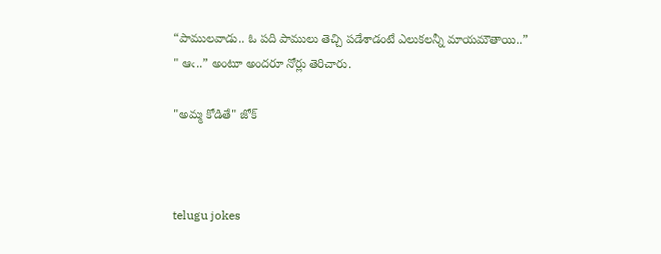“పాములవాడు.. ఓ పది పాములు తెచ్చి పడేశాడంటే ఎలుకలన్నీ మాయమౌతాయి..”
" ఆఁ..” అంటూ అందరూ నోర్లు తెరిచారు.

"అమ్మ కోడితే" జోక్



telugu jokes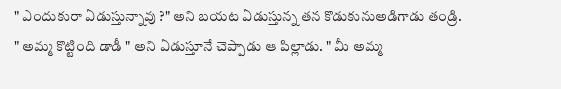" ఎందుకురా ఏడుస్తున్నావు ?" అని బయట ఏడుస్తున్న తన కొడుకునుఅడిగాడు తండ్రి. " అమ్మ కొట్టింది డాడీ " అని ఏడుస్తూనే చెప్పాడు ఆ పిల్లాడు. " మీ అమ్మ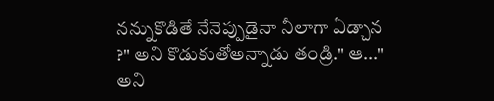నన్నుకొడితే నేనెప్పుడైనా నీలాగా ఏడ్చాన ?" అని కొడుకుతోఅన్నాడు తండ్రి." ఆ..." అని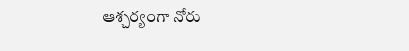ఆశ్చర్యంగా నోరు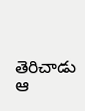తెరిచాడు ఆ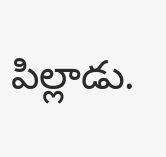పిల్లాడు.